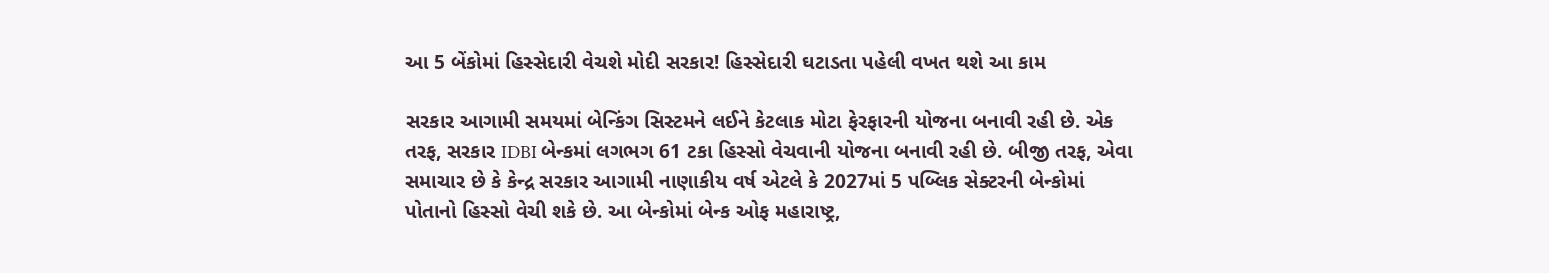આ 5 બેંકોમાં હિસ્સેદારી વેચશે મોદી સરકાર! હિસ્સેદારી ઘટાડતા પહેલી વખત થશે આ કામ

સરકાર આગામી સમયમાં બેન્કિંગ સિસ્ટમને લઈને કેટલાક મોટા ફેરફારની યોજના બનાવી રહી છે. એક તરફ, સરકાર IDBI બેન્કમાં લગભગ 61 ટકા હિસ્સો વેચવાની યોજના બનાવી રહી છે. બીજી તરફ, એવા સમાચાર છે કે કેન્દ્ર સરકાર આગામી નાણાકીય વર્ષ એટલે કે 2027માં 5 પબ્લિક સેક્ટરની બેન્કોમાં પોતાનો હિસ્સો વેચી શકે છે. આ બેન્કોમાં બેન્ક ઓફ મહારાષ્ટ્ર,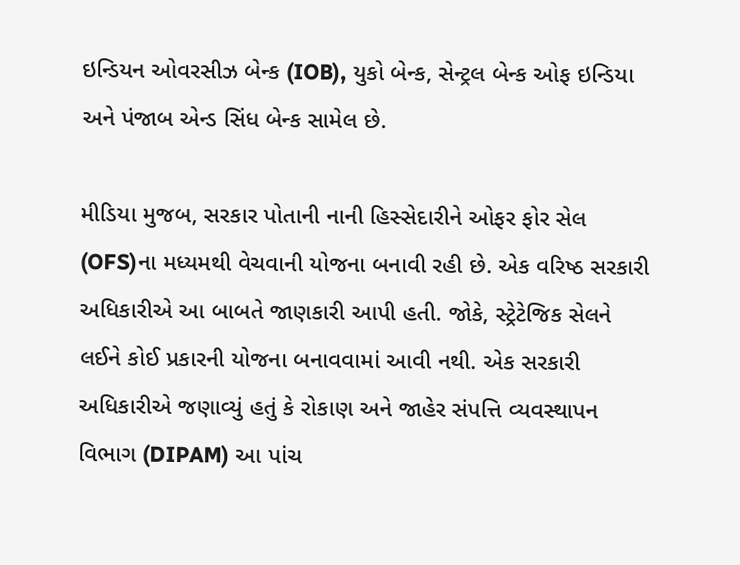ઇન્ડિયન ઓવરસીઝ બેન્ક (IOB), યુકો બેન્ક, સેન્ટ્રલ બેન્ક ઓફ ઇન્ડિયા અને પંજાબ એન્ડ સિંધ બેન્ક સામેલ છે.

મીડિયા મુજબ, સરકાર પોતાની નાની હિસ્સેદારીને ઓફર ફોર સેલ (OFS)ના મધ્યમથી વેચવાની યોજના બનાવી રહી છે. એક વરિષ્ઠ સરકારી અધિકારીએ આ બાબતે જાણકારી આપી હતી. જોકે, સ્ટ્રેટેજિક સેલને લઈને કોઈ પ્રકારની યોજના બનાવવામાં આવી નથી. એક સરકારી અધિકારીએ જણાવ્યું હતું કે રોકાણ અને જાહેર સંપત્તિ વ્યવસ્થાપન વિભાગ (DIPAM) આ પાંચ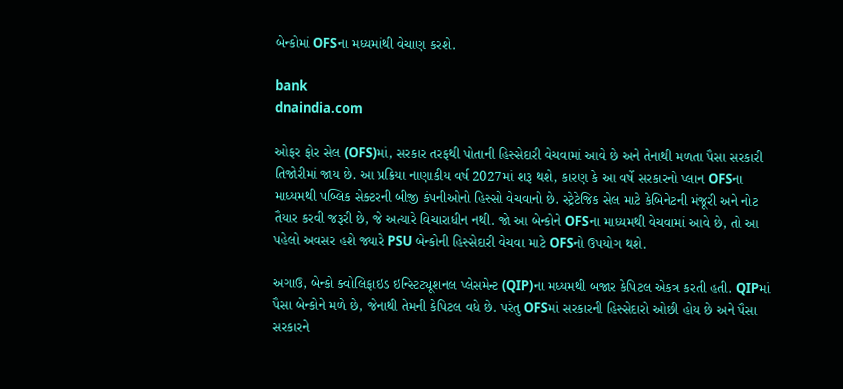બેન્કોમાં OFSના મધ્યમાંથી વેચાણ કરશે.

bank
dnaindia.com

ઓફર ફોર સેલ (OFS)માં, સરકાર તરફથી પોતાની હિસ્સેદારી વેચવામાં આવે છે અને તેનાથી મળતા પૈસા સરકારી તિજોરીમાં જાય છે. આ પ્રક્રિયા નાણાકીય વર્ષ 2027માં શરૂ થશે, કારણ કે આ વર્ષે સરકારનો પ્લાન OFSના માધ્યમથી પબ્લિક સેક્ટરની બીજી કંપનીઓનો હિસ્સો વેચવાનો છે. સ્ટ્રેટેજિક સેલ માટે કેબિનેટની મંજૂરી અને નોટ તૈયાર કરવી જરૂરી છે, જે અત્યારે વિચારાધીન નથી. જો આ બેન્કોને OFSના માધ્યમથી વેચવામાં આવે છે, તો આ પહેલો અવસર હશે જ્યારે PSU બેન્કોની હિસ્સેદારી વેચવા માટે OFSનો ઉપયોગ થશે.

અગાઉ, બેન્કો ક્વોલિફાઇડ ઇન્સ્ટિટ્યૂશનલ પ્લેસમેન્ટ (QIP)ના મધ્યમથી બજાર કેપિટલ એકત્ર કરતી હતી. QIPમાં પૈસા બેન્કોને મળે છે, જેનાથી તેમની કેપિટલ વધે છે. પરંતુ OFSમાં સરકારની હિસ્સેદારો ઓછી હોય છે અને પૈસા સરકારને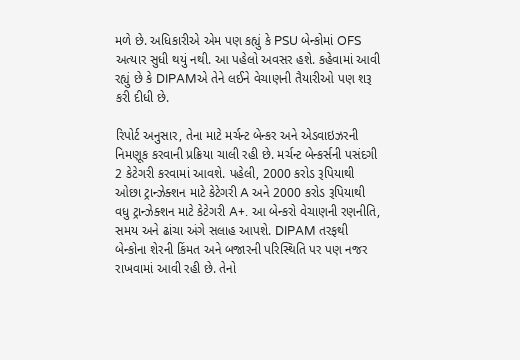મળે છે. અધિકારીએ એમ પણ કહ્યું કે PSU બેન્કોમાં OFS અત્યાર સુધી થયું નથી. આ પહેલો અવસર હશે. કહેવામાં આવી રહ્યું છે કે DIPAMએ તેને લઈને વેચાણની તૈયારીઓ પણ શરૂ કરી દીધી છે.

રિપોર્ટ અનુસાર, તેના માટે મર્ચન્ટ બેન્કર અને એડવાઇઝરની નિમણૂક કરવાની પ્રક્રિયા ચાલી રહી છે. મર્ચન્ટ બેન્કર્સની પસંદગી 2 કેટેગરી કરવામાં આવશે. પહેલી, 2000 કરોડ રૂપિયાથી ઓછા ટ્રાન્ઝેક્શન માટે કેટેગરી A અને 2000 કરોડ રૂપિયાથી વધુ ટ્રાન્ઝેક્શન માટે કેટેગરી A+. આ બેન્કરો વેચાણની રણનીતિ, સમય અને ઢાંચા અંગે સલાહ આપશે. DIPAM તરફથી બેન્કોના શેરની કિંમત અને બજારની પરિસ્થિતિ પર પણ નજર રાખવામાં આવી રહી છે. તેનો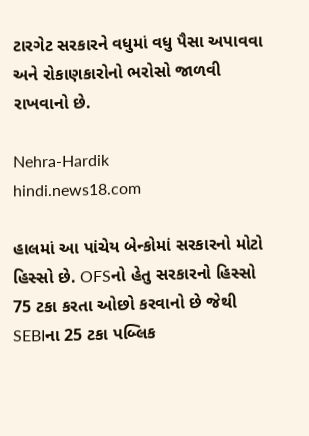ટારગેટ સરકારને વધુમાં વધુ પૈસા અપાવવા અને રોકાણકારોનો ભરોસો જાળવી રાખવાનો છે.

Nehra-Hardik
hindi.news18.com

હાલમાં આ પાંચેય બેન્કોમાં સરકારનો મોટો હિસ્સો છે. OFSનો હેતુ સરકારનો હિસ્સો 75 ટકા કરતા ઓછો કરવાનો છે જેથી SEBIના 25 ટકા પબ્લિક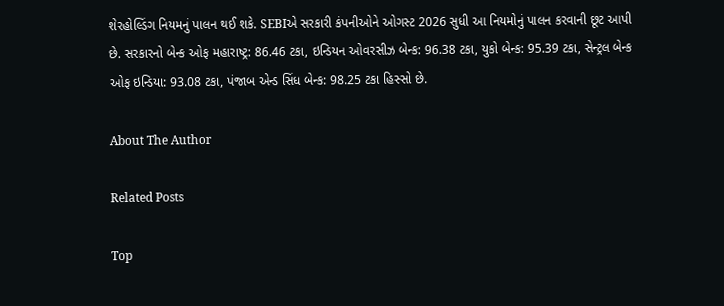શેરહોલ્ડિંગ નિયમનું પાલન થઈ શકે. SEBIએ સરકારી કંપનીઓને ઓગસ્ટ 2026 સુધી આ નિયમોનું પાલન કરવાની છૂટ આપી છે. સરકારનો બેન્ક ઓફ મહારાષ્ટ્ર: 86.46 ટકા, ઇન્ડિયન ઓવરસીઝ બેન્ક: 96.38 ટકા, યુકો બેન્ક: 95.39 ટકા, સેન્ટ્રલ બેન્ક ઓફ ઇન્ડિયા: 93.08 ટકા, પંજાબ એન્ડ સિંધ બેન્ક: 98.25 ટકા હિસ્સો છે.

About The Author

Related Posts

Top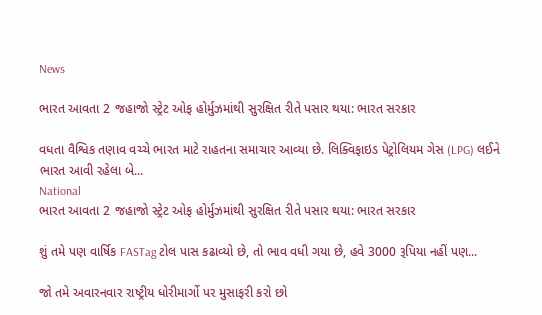News

ભારત આવતા 2 જહાજો સ્ટ્રેટ ઓફ હોર્મુઝમાંથી સુરક્ષિત રીતે પસાર થયા: ભારત સરકાર

વધતા વૈશ્વિક તણાવ વચ્ચે ભારત માટે રાહતના સમાચાર આવ્યા છે. લિક્વિફાઇડ પેટ્રોલિયમ ગેસ (LPG) લઈને ભારત આવી રહેલા બે...
National
ભારત આવતા 2 જહાજો સ્ટ્રેટ ઓફ હોર્મુઝમાંથી સુરક્ષિત રીતે પસાર થયા: ભારત સરકાર

શું તમે પણ વાર્ષિક FASTag ટોલ પાસ કઢાવ્યો છે, તો ભાવ વધી ગયા છે, હવે 3000 રૂપિયા નહીં પણ...

જો તમે અવારનવાર રાષ્ટ્રીય ધોરીમાર્ગો પર મુસાફરી કરો છો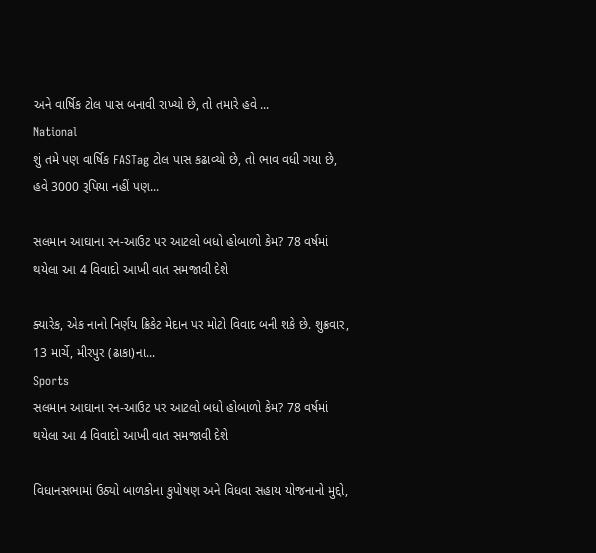અને વાર્ષિક ટોલ પાસ બનાવી રાખ્યો છે, તો તમારે હવે ...
National
શું તમે પણ વાર્ષિક FASTag ટોલ પાસ કઢાવ્યો છે, તો ભાવ વધી ગયા છે, હવે 3000 રૂપિયા નહીં પણ...

સલમાન આઘાના રન-આઉટ પર આટલો બધો હોબાળો કેમ? 78 વર્ષમાં થયેલા આ 4 વિવાદો આખી વાત સમજાવી દેશે

ક્યારેક, એક નાનો નિર્ણય ક્રિકેટ મેદાન પર મોટો વિવાદ બની શકે છે. શુક્રવાર, 13 માર્ચે, મીરપુર (ઢાકા)ના...
Sports
સલમાન આઘાના રન-આઉટ પર આટલો બધો હોબાળો કેમ? 78 વર્ષમાં થયેલા આ 4 વિવાદો આખી વાત સમજાવી દેશે

વિધાનસભામાં ઉઠ્યો બાળકોના કુપોષણ અને વિધવા સહાય યોજનાનો મુદ્દો,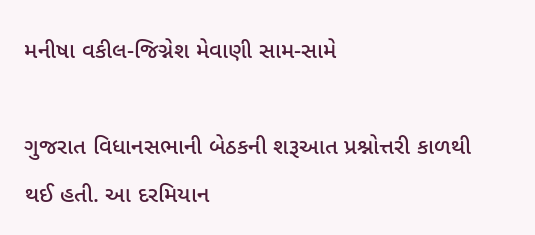મનીષા વકીલ-જિગ્નેશ મેવાણી સામ-સામે

ગુજરાત વિધાનસભાની બેઠકની શરૂઆત પ્રશ્નોત્તરી કાળથી થઈ હતી. આ દરમિયાન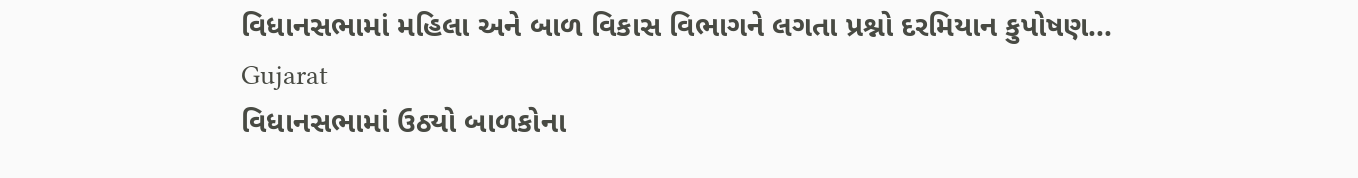વિધાનસભામાં મહિલા અને બાળ વિકાસ વિભાગને લગતા પ્રશ્નો દરમિયાન કુપોષણ...
Gujarat
વિધાનસભામાં ઉઠ્યો બાળકોના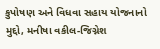કુપોષણ અને વિધવા સહાય યોજનાનો મુદ્દો, મનીષા વકીલ-જિગ્નેશ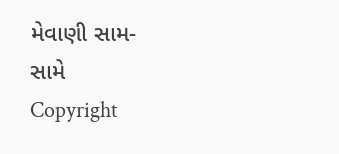મેવાણી સામ-સામે
Copyright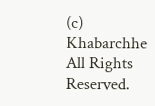(c) Khabarchhe All Rights Reserved.